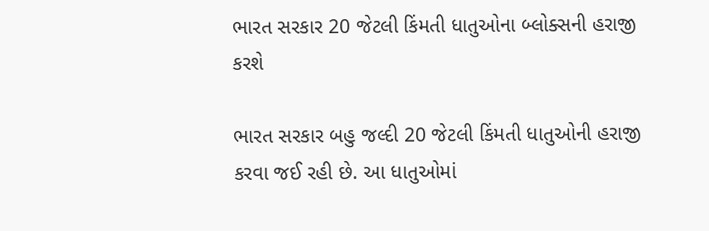ભારત સરકાર 20 જેટલી કિંમતી ધાતુઓના બ્લોક્સની હરાજી કરશે

ભારત સરકાર બહુ જલ્દી 20 જેટલી કિંમતી ધાતુઓની હરાજી કરવા જઈ રહી છે. આ ધાતુઓમાં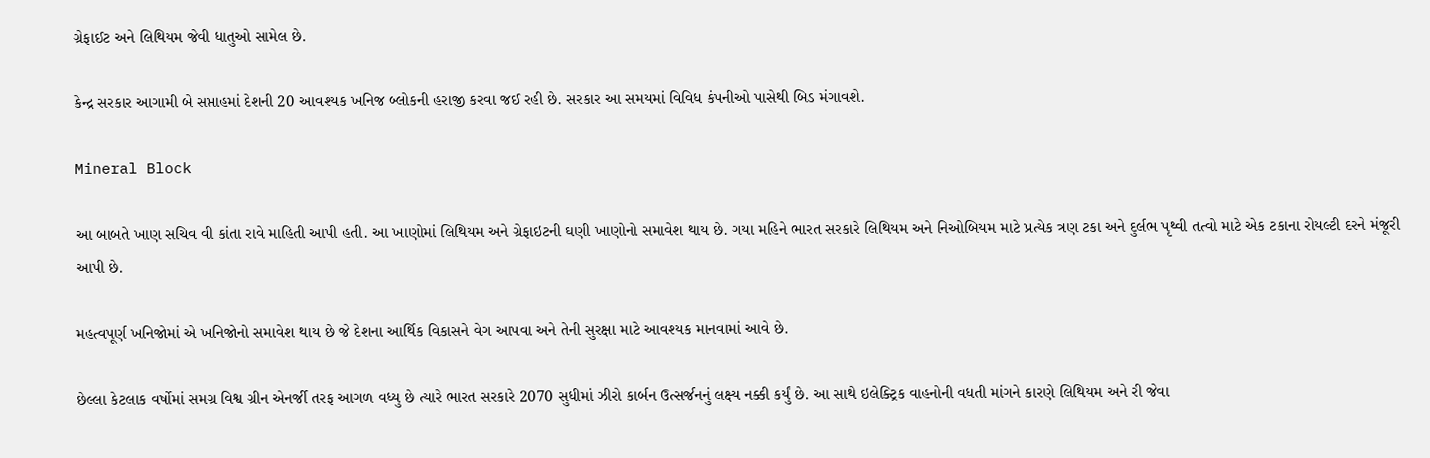ગ્રેફાઈટ અને લિથિયમ જેવી ધાતુઓ સામેલ છે.

કેન્દ્ર સરકાર આગામી બે સપ્તાહમાં દેશની 20 આવશ્યક ખનિજ બ્લોકની હરાજી કરવા જઈ રહી છે. સરકાર આ સમયમાં વિવિધ કંપનીઓ પાસેથી બિડ મંગાવશે.

Mineral Block

આ બાબતે ખાણ સચિવ વી કાંતા રાવે માહિતી આપી હતી. આ ખાણોમાં લિથિયમ અને ગ્રેફાઇટની ઘણી ખાણોનો સમાવેશ થાય છે. ગયા મહિને ભારત સરકારે લિથિયમ અને નિઓબિયમ માટે પ્રત્યેક ત્રણ ટકા અને દુર્લભ પૃથ્વી તત્વો માટે એક ટકાના રોયલ્ટી દરને મંજૂરી આપી છે.

મહત્વપૂર્ણ ખનિજોમાં એ ખનિજોનો સમાવેશ થાય છે જે દેશના આર્થિક વિકાસને વેગ આપવા અને તેની સુરક્ષા માટે આવશ્યક માનવામાં આવે છે.

છેલ્લા કેટલાક વર્ષોમાં સમગ્ર વિશ્વ ગ્રીન એનર્જી તરફ આગળ વધ્યુ છે ત્યારે ભારત સરકારે 2070 સુધીમાં ઝીરો કાર્બન ઉત્સર્જનનું લક્ષ્ય નક્કી કર્યું છે. આ સાથે ઇલેક્ટ્રિક વાહનોની વધતી માંગને કારણે લિથિયમ અને રી જેવા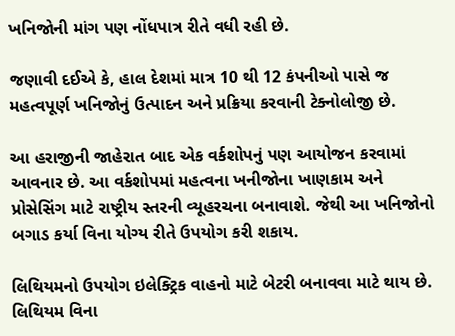ખનિજોની માંગ પણ નોંધપાત્ર રીતે વધી રહી છે.

જણાવી દઈએ કે, હાલ દેશમાં માત્ર 10 થી 12 કંપનીઓ પાસે જ મહત્વપૂર્ણ ખનિજોનું ઉત્પાદન અને પ્રક્રિયા કરવાની ટેક્નોલોજી છે.

આ હરાજીની જાહેરાત બાદ એક વર્કશોપનું પણ આયોજન કરવામાં આવનાર છે. આ વર્કશોપમાં મહત્વના ખનીજોના ખાણકામ અને પ્રોસેસિંગ માટે રાષ્ટ્રીય સ્તરની વ્યૂહરચના બનાવાશે. જેથી આ ખનિજોનો બગાડ કર્યા વિના યોગ્ય રીતે ઉપયોગ કરી શકાય.

લિથિયમનો ઉપયોગ ઇલેક્ટ્રિક વાહનો માટે બેટરી બનાવવા માટે થાય છે. લિથિયમ વિના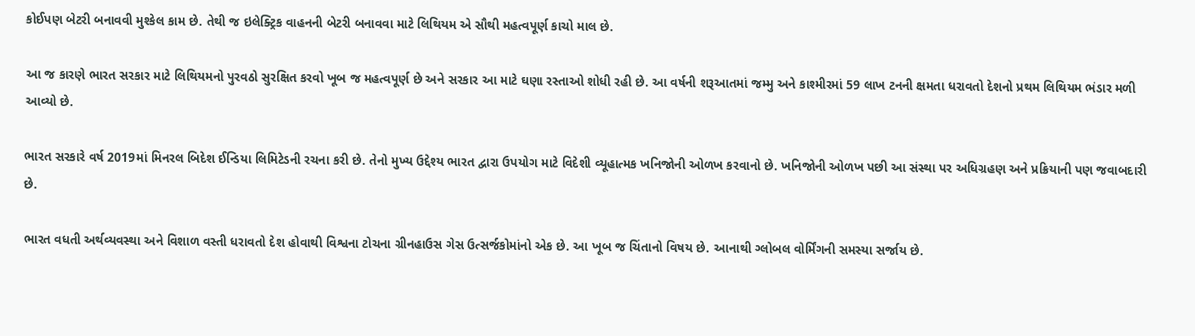કોઈપણ બેટરી બનાવવી મુશ્કેલ કામ છે. તેથી જ ઇલેક્ટ્રિક વાહનની બેટરી બનાવવા માટે લિથિયમ એ સૌથી મહત્વપૂર્ણ કાચો માલ છે.

આ જ કારણે ભારત સરકાર માટે લિથિયમનો પુરવઠો સુરક્ષિત કરવો ખૂબ જ મહત્વપૂર્ણ છે અને સરકાર આ માટે ઘણા રસ્તાઓ શોધી રહી છે. આ વર્ષની શરૂઆતમાં જમ્મુ અને કાશ્મીરમાં 59 લાખ ટનની ક્ષમતા ધરાવતો દેશનો પ્રથમ લિથિયમ ભંડાર મળી આવ્યો છે.

ભારત સરકારે વર્ષ 2019માં મિનરલ બિદેશ ઈન્ડિયા લિમિટેડની રચના કરી છે. તેનો મુખ્ય ઉદ્દેશ્ય ભારત દ્વારા ઉપયોગ માટે વિદેશી વ્યૂહાત્મક ખનિજોની ઓળખ કરવાનો છે. ખનિજોની ઓળખ પછી આ સંસ્થા પર અધિગ્રહણ અને પ્રક્રિયાની પણ જવાબદારી છે.

ભારત વધતી અર્થવ્યવસ્થા અને વિશાળ વસ્તી ધરાવતો દેશ હોવાથી વિશ્વના ટોચના ગ્રીનહાઉસ ગેસ ઉત્સર્જકોમાંનો એક છે. આ ખૂબ જ ચિંતાનો વિષય છે. આનાથી ગ્લોબલ વોર્મિંગની સમસ્યા સર્જાય છે.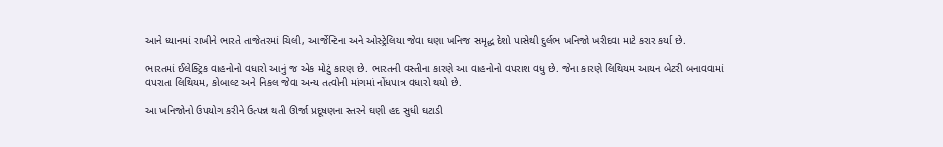આને ધ્યાનમાં રાખીને ભારતે તાજેતરમાં ચિલી, આર્જેન્ટિના અને ઓસ્ટ્રેલિયા જેવા ઘણા ખનિજ સમૃદ્ધ દેશો પાસેથી દુર્લભ ખનિજો ખરીદવા માટે કરાર કર્યા છે.

ભારતમાં ઈલેક્ટ્રિક વાહનોનો વધારો આનું જ એક મોટું કારણ છે. ભારતની વસ્તીના કારણે આ વાહનોનો વપરાશ વધુ છે. જેના કારણે લિથિયમ આયન બેટરી બનાવવામાં વપરાતા લિથિયમ, કોબાલ્ટ અને નિકલ જેવા અન્ય તત્વોની માંગમાં નોંધપાત્ર વધારો થયો છે.

આ ખનિજોનો ઉપયોગ કરીને ઉત્પન્ન થતી ઊર્જા પ્રદૂષણના સ્તરને ઘણી હદ સુધી ઘટાડી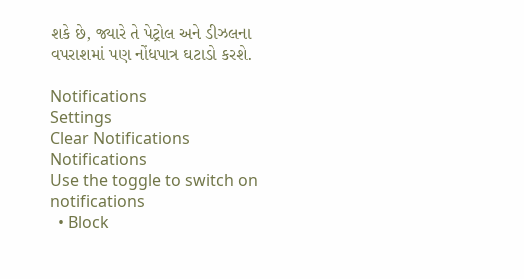શકે છે, જ્યારે તે પેટ્રોલ અને ડીઝલના વપરાશમાં પણ નોંધપાત્ર ઘટાડો કરશે.

Notifications
Settings
Clear Notifications
Notifications
Use the toggle to switch on notifications
  • Block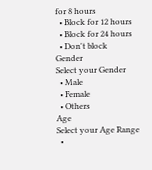for 8 hours
  • Block for 12 hours
  • Block for 24 hours
  • Don't block
Gender
Select your Gender
  • Male
  • Female
  • Others
Age
Select your Age Range
  •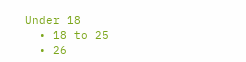Under 18
  • 18 to 25
  • 26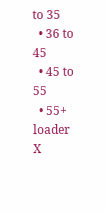to 35
  • 36 to 45
  • 45 to 55
  • 55+
loader
X